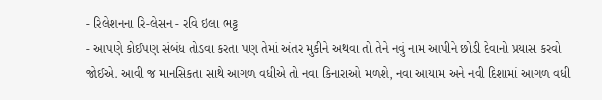- રિલેશનના રિ-લેસન - રવિ ઇલા ભટ્ટ
- આપણે કોઈપણ સંબંધ તોડવા કરતા પણ તેમાં અંતર મુકીને અથવા તો તેને નવું નામ આપીને છોડી દેવાનો પ્રયાસ કરવો જોઈએ. આવી જ માનસિકતા સાથે આગળ વધીએ તો નવા કિનારાઓ મળશે, નવા આયામ અને નવી દિશામાં આગળ વધી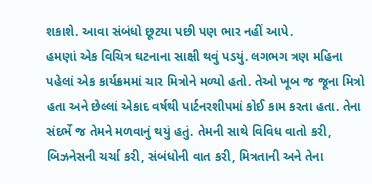શકાશે. આવા સંબંધો છૂટયા પછી પણ ભાર નહીં આપે.
હમણાં એક વિચિત્ર ઘટનાના સાક્ષી થવું પડયું. લગભગ ત્રણ મહિના પહેલાં એક કાર્યક્રમમાં ચાર મિત્રોને મળ્યો હતો. તેઓ ખૂબ જ જૂના મિત્રો હતા અને છેલ્લાં એકાદ વર્ષથી પાર્ટનરશીપમાં કોઈ કામ કરતા હતા. તેના સંદર્ભે જ તેમને મળવાનું થયું હતું. તેમની સાથે વિવિધ વાતો કરી, બિઝનેસની ચર્ચા કરી, સંબંધોની વાત કરી, મિત્રતાની અને તેના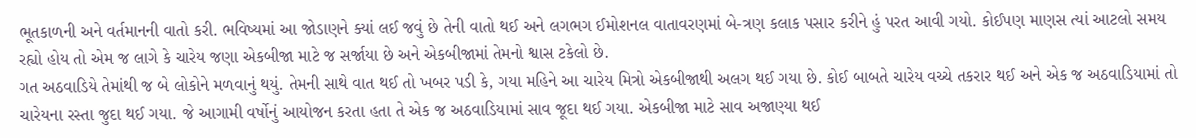ભૂતકાળની અને વર્તમાનની વાતો કરી. ભવિષ્યમાં આ જોડાણને ક્યાં લઈ જવું છે તેની વાતો થઈ અને લગભગ ઈમોશનલ વાતાવરણમાં બે-ત્રણ કલાક પસાર કરીને હું પરત આવી ગયો. કોઈપણ માણસ ત્યાં આટલો સમય રહ્યો હોય તો એમ જ લાગે કે ચારેય જણા એકબીજા માટે જ સર્જાયા છે અને એકબીજામાં તેમનો શ્વાસ ટકેલો છે.
ગત અઠવાડિયે તેમાંથી જ બે લોકોને મળવાનું થયું. તેમની સાથે વાત થઈ તો ખબર પડી કે, ગયા મહિને આ ચારેય મિત્રો એકબીજાથી અલગ થઈ ગયા છે. કોઈ બાબતે ચારેય વચ્ચે તકરાર થઈ અને એક જ અઠવાડિયામાં તો ચારેયના રસ્તા જુદા થઈ ગયા. જે આગામી વર્ષોનું આયોજન કરતા હતા તે એક જ અઠવાડિયામાં સાવ જૂદા થઈ ગયા. એકબીજા માટે સાવ અજાણ્યા થઈ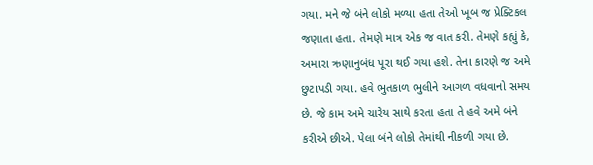ગયા. મને જે બંને લોકો મળ્યા હતા તેઓ ખૂબ જ પ્રેક્ટિકલ જણાતા હતા. તેમણે માત્ર એક જ વાત કરી. તેમણે કહ્યું કે, અમારા ઋણાનુબંધ પૂરા થઈ ગયા હશે. તેના કારણે જ અમે છુટાપડી ગયા. હવે ભુતકાળ ભુલીને આગળ વધવાનો સમય છે. જે કામ અમે ચારેય સાથે કરતા હતા તે હવે અમે બંને કરીએ છીએ. પેલા બંને લોકો તેમાંથી નીકળી ગયા છે.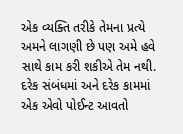એક વ્યક્તિ તરીકે તેમના પ્રત્યે અમને લાગણી છે પણ અમે હવે સાથે કામ કરી શકીએ તેમ નથી. દરેક સંબંધમાં અને દરેક કામમાં એક એવો પોઈન્ટ આવતો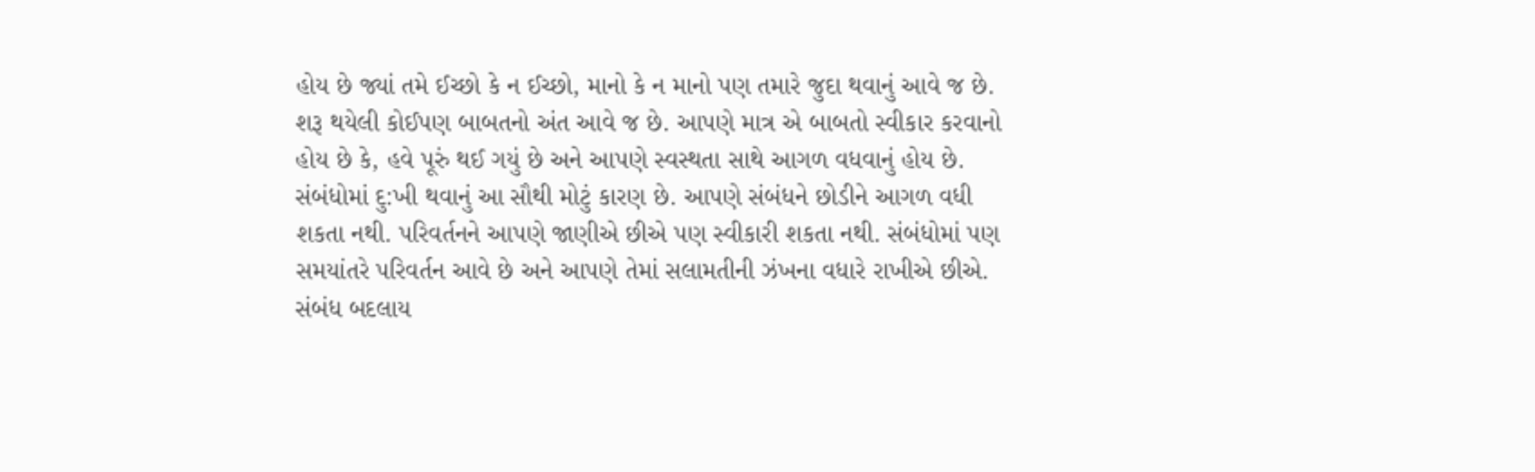હોય છે જ્યાં તમે ઈચ્છો કે ન ઈચ્છો, માનો કે ન માનો પણ તમારે જુદા થવાનું આવે જ છે. શરૂ થયેલી કોઈપણ બાબતનો અંત આવે જ છે. આપણે માત્ર એ બાબતો સ્વીકાર કરવાનો હોય છે કે, હવે પૂરું થઈ ગયું છે અને આપણે સ્વસ્થતા સાથે આગળ વધવાનું હોય છે.
સંબંધોમાં દુ:ખી થવાનું આ સૌથી મોટું કારણ છે. આપણે સંબંધને છોડીને આગળ વધી શકતા નથી. પરિવર્તનને આપણે જાણીએ છીએ પણ સ્વીકારી શકતા નથી. સંબંધોમાં પણ સમયાંતરે પરિવર્તન આવે છે અને આપણે તેમાં સલામતીની ઝંખના વધારે રાખીએ છીએ. સંબંધ બદલાય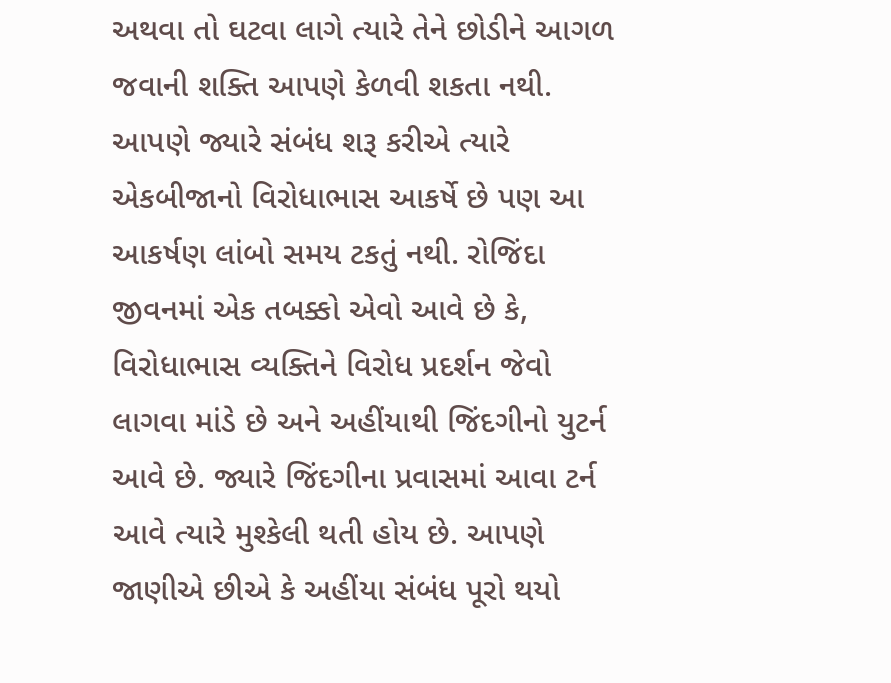અથવા તો ઘટવા લાગે ત્યારે તેને છોડીને આગળ જવાની શક્તિ આપણે કેળવી શકતા નથી. આપણે જ્યારે સંબંધ શરૂ કરીએ ત્યારે એકબીજાનો વિરોધાભાસ આકર્ષે છે પણ આ આકર્ષણ લાંબો સમય ટકતું નથી. રોજિંદા જીવનમાં એક તબક્કો એવો આવે છે કે, વિરોધાભાસ વ્યક્તિને વિરોધ પ્રદર્શન જેવો લાગવા માંડે છે અને અહીંયાથી જિંદગીનો યુટર્ન આવે છે. જ્યારે જિંદગીના પ્રવાસમાં આવા ટર્ન આવે ત્યારે મુશ્કેલી થતી હોય છે. આપણે જાણીએ છીએ કે અહીંયા સંબંધ પૂરો થયો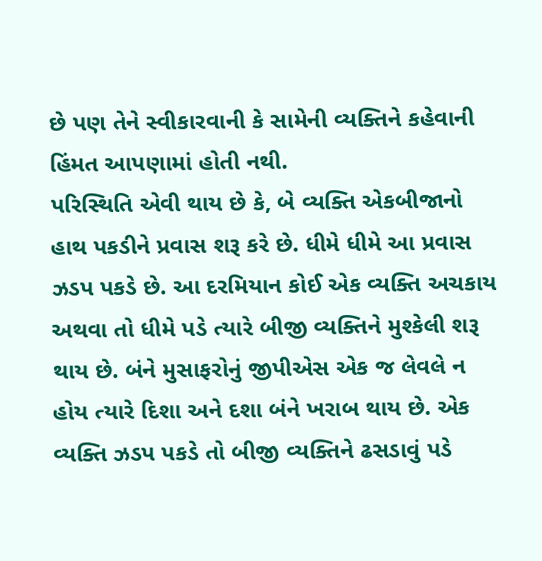છે પણ તેને સ્વીકારવાની કે સામેની વ્યક્તિને કહેવાની હિંમત આપણામાં હોતી નથી.
પરિસ્થિતિ એવી થાય છે કે, બે વ્યક્તિ એકબીજાનો હાથ પકડીને પ્રવાસ શરૂ કરે છે. ધીમે ધીમે આ પ્રવાસ ઝડપ પકડે છે. આ દરમિયાન કોઈ એક વ્યક્તિ અચકાય અથવા તો ધીમે પડે ત્યારે બીજી વ્યક્તિને મુશ્કેલી શરૂ થાય છે. બંને મુસાફરોનું જીપીએસ એક જ લેવલે ન હોય ત્યારે દિશા અને દશા બંને ખરાબ થાય છે. એક વ્યક્તિ ઝડપ પકડે તો બીજી વ્યક્તિને ઢસડાવું પડે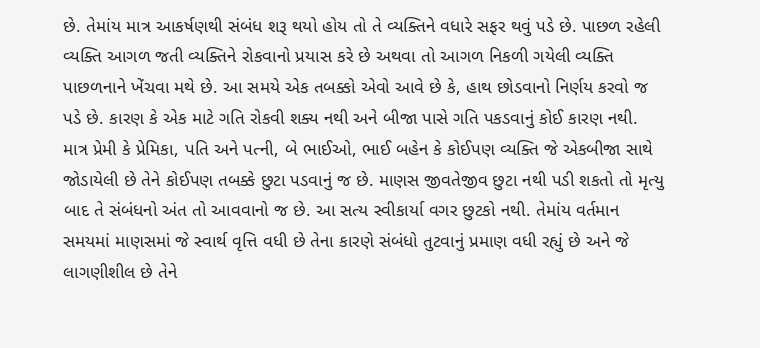છે. તેમાંય માત્ર આકર્ષણથી સંબંધ શરૂ થયો હોય તો તે વ્યક્તિને વધારે સફર થવું પડે છે. પાછળ રહેલી વ્યક્તિ આગળ જતી વ્યક્તિને રોકવાનો પ્રયાસ કરે છે અથવા તો આગળ નિકળી ગયેલી વ્યક્તિ પાછળનાને ખેંચવા મથે છે. આ સમયે એક તબક્કો એવો આવે છે કે, હાથ છોડવાનો નિર્ણય કરવો જ પડે છે. કારણ કે એક માટે ગતિ રોકવી શક્ય નથી અને બીજા પાસે ગતિ પકડવાનું કોઈ કારણ નથી.
માત્ર પ્રેમી કે પ્રેમિકા, પતિ અને પત્ની, બે ભાઈઓ, ભાઈ બહેન કે કોઈપણ વ્યક્તિ જે એકબીજા સાથે જોડાયેલી છે તેને કોઈપણ તબક્કે છુટા પડવાનું જ છે. માણસ જીવતેજીવ છુટા નથી પડી શકતો તો મૃત્યુ બાદ તે સંબંધનો અંત તો આવવાનો જ છે. આ સત્ય સ્વીકાર્યા વગર છુટકો નથી. તેમાંય વર્તમાન સમયમાં માણસમાં જે સ્વાર્થ વૃત્તિ વધી છે તેના કારણે સંબંધો તુટવાનું પ્રમાણ વધી રહ્યું છે અને જે લાગણીશીલ છે તેને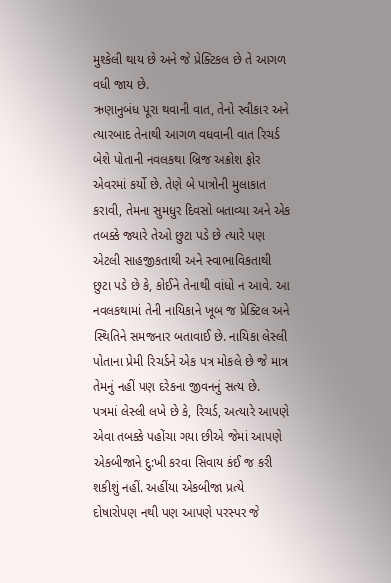મુશ્કેલી થાય છે અને જે પ્રેક્ટિકલ છે તે આગળ વધી જાય છે.
ઋણાનુબંધ પૂરા થવાની વાત, તેનો સ્વીકાર અને ત્યારબાદ તેનાથી આગળ વધવાની વાત રિચર્ડ બેશે પોતાની નવલકથા બ્રિજ અક્રોશ ફોર એવરમાં કર્યો છે. તેણે બે પાત્રોની મુલાકાત કરાવી, તેમના સુમધુર દિવસો બતાવ્યા અને એક તબક્કે જ્યારે તેઓ છુટા પડે છે ત્યારે પણ એટલી સાહજીકતાથી અને સ્વાભાવિકતાથી છુટા પડે છે કે, કોઈને તેનાથી વાંધો ન આવે. આ નવલકથામાં તેની નાયિકાને ખૂબ જ પ્રેક્ટિલ અને સ્થિતિને સમજનાર બતાવાઈ છે. નાયિકા લેસ્લી પોતાના પ્રેમી રિચર્ડને એક પત્ર મોકલે છે જે માત્ર તેમનું નહીં પણ દરેકના જીવનનું સત્ય છે.
પત્રમાં લેસ્લી લખે છે કે, રિચર્ડ, અત્યારે આપણે એવા તબક્કે પહોંચા ગયા છીએ જેમાં આપણે એકબીજાને દુ:ખી કરવા સિવાય કંઈ જ કરી શકીશું નહીં. અહીંયા એકબીજા પ્રત્યે દોષારોપણ નથી પણ આપણે પરસ્પર જે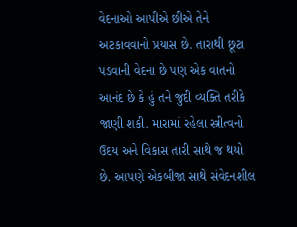વેદનાઓ આપીએ છીએ તેને અટકાવવાનો પ્રયાસ છે. તારાથી છૂટા પડવાની વેદના છે પણ એક વાતનો આનંદ છે કે હું તને જુદી વ્યક્તિ તરીકે જાણી શકી. મારામાં રહેલા સ્ત્રીત્વનો ઉદય અને વિકાસ તારી સાથે જ થયો છે. આપણે એકબીજા સાથે સંવેદનશીલ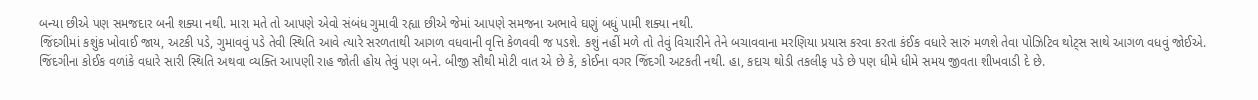બન્યા છીએ પણ સમજદાર બની શક્યા નથી. મારા મતે તો આપણે એવો સંબંધ ગુમાવી રહ્યા છીએ જેમાં આપણે સમજના અભાવે ઘણું બધું પામી શક્યા નથી.
જિંદગીમાં કશુંક ખોવાઈ જાય, અટકી પડે, ગુમાવવું પડે તેવી સ્થિતિ આવે ત્યારે સરળતાથી આગળ વધવાની વૃત્તિ કેળવવી જ પડશે. કશું નહીં મળે તો તેવું વિચારીને તેને બચાવવાના મરણિયા પ્રયાસ કરવા કરતા કંઈક વધારે સારું મળશે તેવા પોઝિટિવ થોટ્સ સાથે આગળ વધવું જોઈએ.
જિંદગીના કોઈક વળાંકે વધારે સારી સ્થિતિ અથવા વ્યક્તિ આપણી રાહ જોતી હોય તેવું પણ બને. બીજી સૌથી મોટી વાત એ છે કે, કોઈના વગર જિંદગી અટકતી નથી. હા, કદાચ થોડી તકલીફ પડે છે પણ ધીમે ધીમે સમય જીવતા શીખવાડી દે છે.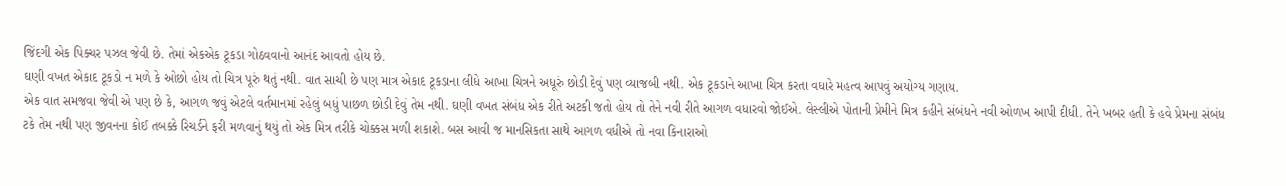જિંદગી એક પિક્ચર પઝલ જેવી છે. તેમાં એકએક ટૂકડા ગોઠવવાનો આનંદ આવતો હોય છે.
ઘણી વખત એકાદ ટૂકડો ન મળે કે ઓછો હોય તો ચિત્ર પૂરું થતું નથી. વાત સાચી છે પણ માત્ર એકાદ ટૂકડાના લીધે આખા ચિત્રને અધૂરું છોડી દેવું પણ વ્યાજબી નથી. એક ટૂકડાને આખા ચિત્ર કરતા વધારે મહત્વ આપવું અયોગ્ય ગણાય.
એક વાત સમજવા જેવી એ પણ છે કે, આગળ જવું એટલે વર્તમાનમાં રહેલું બધું પાછળ છોડી દેવું તેમ નથી. ઘણી વખત સંબંધ એક રીતે અટકી જતો હોય તો તેને નવી રીતે આગળ વધારવો જોઈએ. લેસ્લીએ પોતાની પ્રેમીને મિત્ર કહીને સંબંધને નવી ઓળખ આપી દીધી. તેને ખબર હતી કે હવે પ્રેમના સંબંધ ટકે તેમ નથી પણ જીવનના કોઈ તબક્કે રિચર્ડને ફરી મળવાનું થયું તો એક મિત્ર તરીકે ચોક્કસ મળી શકાશે. બસ આવી જ માનસિકતા સાથે આગળ વધીએ તો નવા કિનારાઓ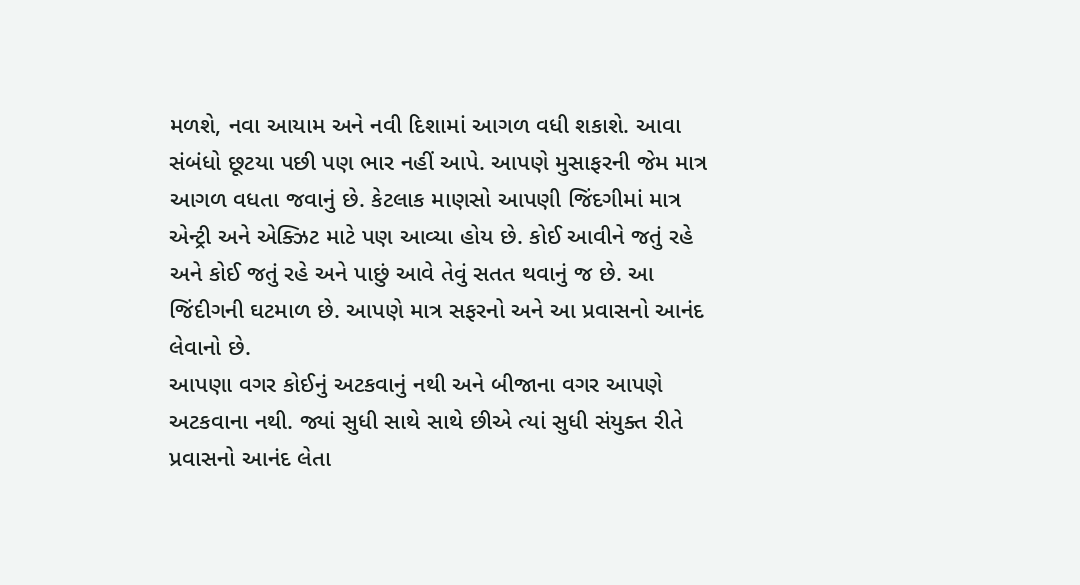મળશે, નવા આયામ અને નવી દિશામાં આગળ વધી શકાશે. આવા સંબંધો છૂટયા પછી પણ ભાર નહીં આપે. આપણે મુસાફરની જેમ માત્ર આગળ વધતા જવાનું છે. કેટલાક માણસો આપણી જિંદગીમાં માત્ર એન્ટ્રી અને એક્ઝિટ માટે પણ આવ્યા હોય છે. કોઈ આવીને જતું રહે અને કોઈ જતું રહે અને પાછું આવે તેવું સતત થવાનું જ છે. આ જિંદીગની ઘટમાળ છે. આપણે માત્ર સફરનો અને આ પ્રવાસનો આનંદ લેવાનો છે.
આપણા વગર કોઈનું અટકવાનું નથી અને બીજાના વગર આપણે અટકવાના નથી. જ્યાં સુધી સાથે સાથે છીએ ત્યાં સુધી સંયુક્ત રીતે પ્રવાસનો આનંદ લેતા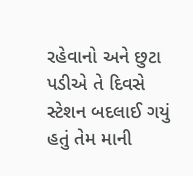રહેવાનો અને છુટા પડીએ તે દિવસે સ્ટેશન બદલાઈ ગયું હતું તેમ માની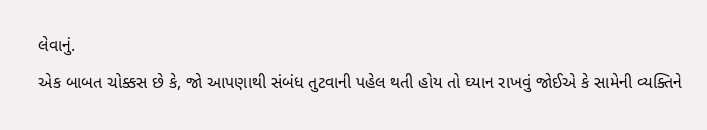લેવાનું.
એક બાબત ચોક્કસ છે કે, જો આપણાથી સંબંધ તુટવાની પહેલ થતી હોય તો ઘ્યાન રાખવું જોઈએ કે સામેની વ્યક્તિને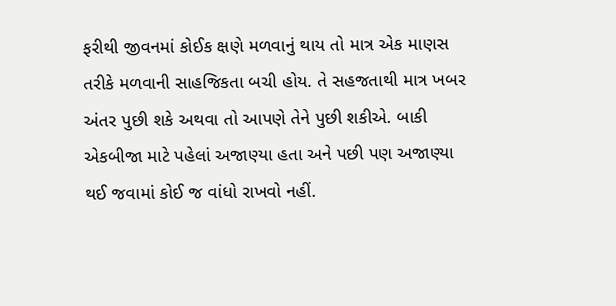ફરીથી જીવનમાં કોઈક ક્ષણે મળવાનું થાય તો માત્ર એક માણસ તરીકે મળવાની સાહજિકતા બચી હોય. તે સહજતાથી માત્ર ખબર અંતર પુછી શકે અથવા તો આપણે તેને પુછી શકીએ. બાકી એકબીજા માટે પહેલાં અજાણ્યા હતા અને પછી પણ અજાણ્યા થઈ જવામાં કોઈ જ વાંધો રાખવો નહીં.